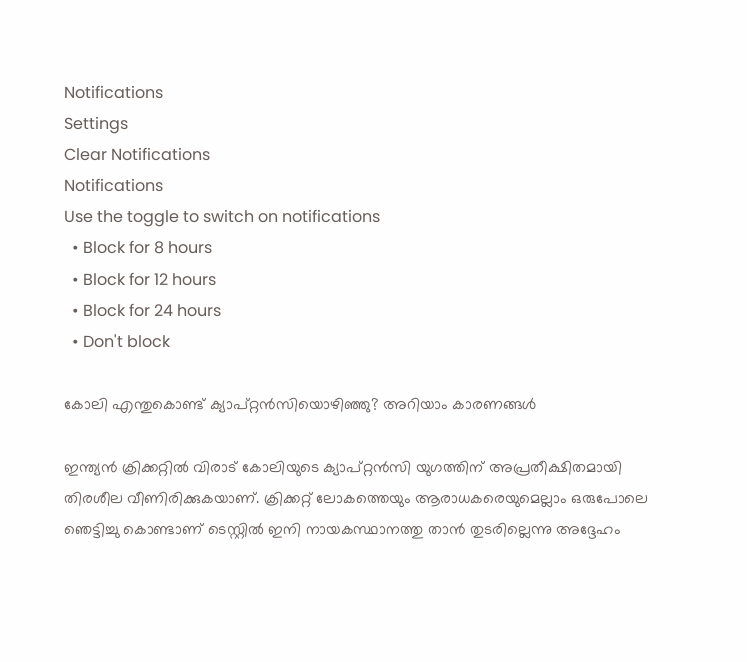Notifications
Settings
Clear Notifications
Notifications
Use the toggle to switch on notifications
  • Block for 8 hours
  • Block for 12 hours
  • Block for 24 hours
  • Don't block

കോലി എന്തുകൊണ്ട് ക്യാപ്റ്റന്‍സിയൊഴിഞ്ഞു? അറിയാം കാരണങ്ങള്‍

ഇന്ത്യന്‍ ക്രിക്കറ്റില്‍ വിരാട് കോലിയുടെ ക്യാപ്റ്റന്‍സി യുഗത്തിന് അപ്രതീക്ഷിതമായി തിരശീല വീണിരിക്കുകയാണ്. ക്രിക്കറ്റ് ലോകത്തെയും ആരാധകരെയുമെല്ലാം ഒരുപോലെ ഞെട്ടിച്ചു കൊണ്ടാണ് ടെസ്റ്റില്‍ ഇനി നായകസ്ഥാനത്തു താന്‍ തുടരില്ലെന്നു അദ്ദേഹം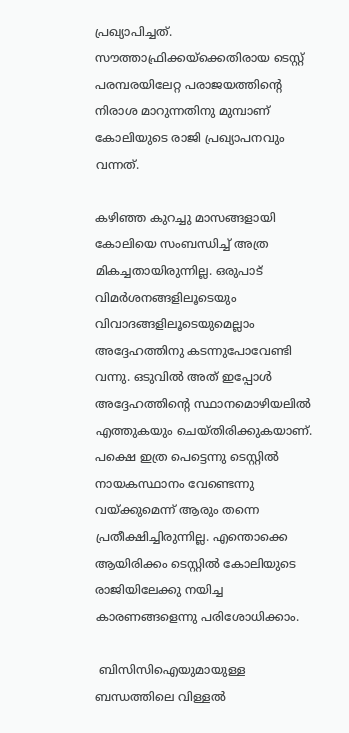പ്രഖ്യാപിച്ചത്. സൗത്താഫ്രിക്കയ്ക്കെതിരായ ടെസ്റ്റ് പരമ്പരയിലേറ്റ പരാജയത്തിന്റെ നിരാശ മാറുന്നതിനു മുമ്പാണ് കോലിയുടെ രാജി പ്രഖ്യാപനവും വന്നത്.

കഴിഞ്ഞ കുറച്ചു മാസങ്ങളായി കോലിയെ സംബന്ധിച്ച് അത്ര മികച്ചതായിരുന്നില്ല. ഒരുപാട് വിമര്‍ശനങ്ങളിലൂടെയും വിവാദങ്ങളിലൂടെയുമെല്ലാം അദ്ദേഹത്തിനു കടന്നുപോവേണ്ടി വന്നു. ഒടുവില്‍ അത് ഇപ്പോള്‍ അദ്ദേഹത്തിന്റെ സ്ഥാനമൊഴിയലില്‍ എത്തുകയും ചെയ്തിരിക്കുകയാണ്. പക്ഷെ ഇത്ര പെട്ടെന്നു ടെസ്റ്റില്‍ നായകസ്ഥാനം വേണ്ടെന്നു വയ്ക്കുമെന്ന് ആരും തന്നെ പ്രതീക്ഷിച്ചിരുന്നില്ല. എന്തൊക്കെ ആയിരിക്കം ടെസ്റ്റില്‍ കോലിയുടെ രാജിയിലേക്കു നയിച്ച കാരണങ്ങളെന്നു പരിശോധിക്കാം.

 ബിസിസിഐയുമായുള്ള ബന്ധത്തിലെ വിള്ളല്‍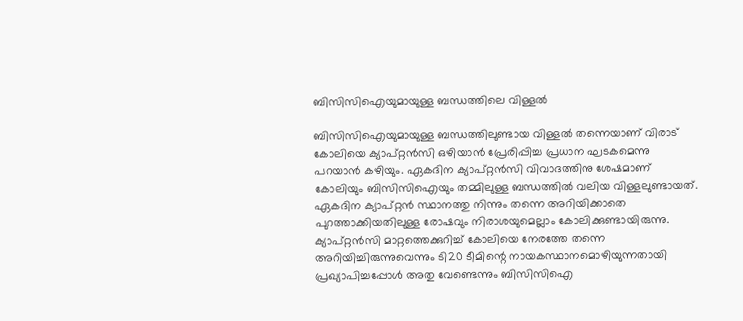ബിസിസിഐയുമായുള്ള ബന്ധത്തിലെ വിള്ളല്‍

ബിസിസിഐയുമായുള്ള ബന്ധത്തിലുണ്ടായ വിള്ളല്‍ തന്നെയാണ് വിരാട് കോലിയെ ക്യാപ്റ്റന്‍സി ഒഴിയാന്‍ പ്രേരിപ്പിച്ച പ്രധാന ഘടകമെന്നു പറയാന്‍ കഴിയും. ഏകദിന ക്യാപ്റ്റന്‍സി വിവാദത്തിനു ശേഷമാണ് കോലിയും ബിസിസിഐയും തമ്മിലുള്ള ബന്ധത്തില്‍ വലിയ വിള്ളലുണ്ടായത്. ഏകദിന ക്യാപ്റ്റന്‍ സ്ഥാനത്തു നിന്നും തന്നെ അറിയിക്കാതെ പുറത്താക്കിയതിലുള്ള രോഷവും നിരാശയുമെല്ലാം കോലിക്കുണ്ടായിരുന്നു.
ക്യാപ്റ്റന്‍സി മാറ്റത്തെക്കുറിച്ച് കോലിയെ നേരത്തേ തന്നെ അറിയിച്ചിരുന്നുവെന്നും ടി20 ടീമിന്റെ നായകസ്ഥാനമൊഴിയുന്നതായി പ്രഖ്യാപിച്ചപ്പോള്‍ അതു വേണ്ടെന്നും ബിസിസിഐ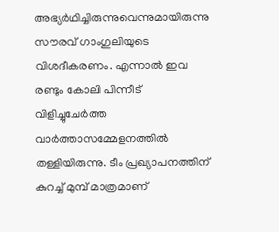അഭ്യര്‍ഥിച്ചിരുന്നുവെന്നുമായിരുന്നു സൗരവ് ഗാംഗുലിയുടെ വിശദീകരണം. എന്നാല്‍ ഇവ രണ്ടും കോലി പിന്നീട് വിളിച്ചുചേര്‍ത്ത വാര്‍ത്താസമ്മേളനത്തില്‍ തള്ളിയിരുന്നു. ടീം പ്രഖ്യാപനത്തിന് കുറച്ച് മുമ്പ് മാത്രമാണ്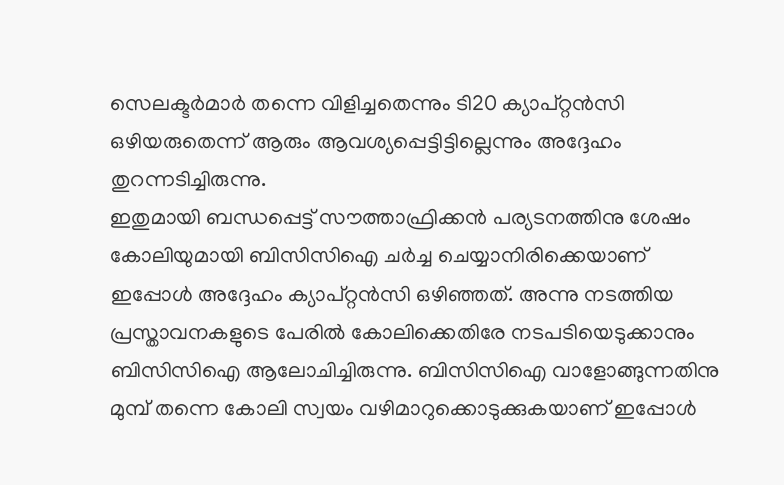സെലക്ടര്‍മാര്‍ തന്നെ വിളിച്ചതെന്നും ടി20 ക്യാപ്റ്റന്‍സി ഒഴിയരുതെന്ന് ആരും ആവശ്യപ്പെട്ടിട്ടില്ലെന്നും അദ്ദേഹം തുറന്നടിച്ചിരുന്നു.
ഇതുമായി ബന്ധപ്പെട്ട് സൗത്താഫ്രിക്കന്‍ പര്യടനത്തിനു ശേഷം കോലിയുമായി ബിസിസിഐ ചര്‍ച്ച ചെയ്യാനിരിക്കെയാണ് ഇപ്പോള്‍ അദ്ദേഹം ക്യാപ്റ്റന്‍സി ഒഴിഞ്ഞത്. അന്നു നടത്തിയ പ്രസ്താവനകളുടെ പേരില്‍ കോലിക്കെതിരേ നടപടിയെടുക്കാനും ബിസിസിഐ ആലോചിച്ചിരുന്നു. ബിസിസിഐ വാളോങ്ങുന്നതിനു മുമ്പ് തന്നെ കോലി സ്വയം വഴിമാറുക്കൊടുക്കുകയാണ് ഇപ്പോള്‍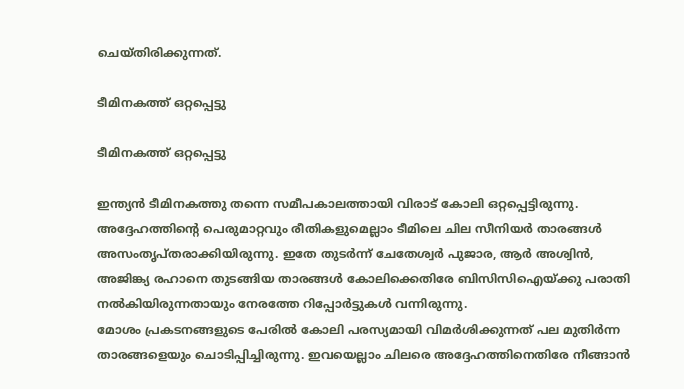ചെയ്തിരിക്കുന്നത്.

ടീമിനകത്ത് ഒറ്റപ്പെട്ടു

ടീമിനകത്ത് ഒറ്റപ്പെട്ടു

ഇന്ത്യന്‍ ടീമിനകത്തു തന്നെ സമീപകാലത്തായി വിരാട് കോലി ഒറ്റപ്പെട്ടിരുന്നു. അദ്ദേഹത്തിന്റെ പെരുമാറ്റവും രീതികളുമെല്ലാം ടീമിലെ ചില സീനിയര്‍ താരങ്ങള്‍ അസംതൃപ്തരാക്കിയിരുന്നു. ഇതേ തുടര്‍ന്ന് ചേതേശ്വര്‍ പുജാര, ആര്‍ അശ്വിന്‍, അജിങ്ക്യ രഹാനെ തുടങ്ങിയ താരങ്ങള്‍ കോലിക്കെതിരേ ബിസിസിഐയ്ക്കു പരാതി നല്‍കിയിരുന്നതായും നേരത്തേ റിപ്പോര്‍ട്ടുകള്‍ വന്നിരുന്നു.
മോശം പ്രകടനങ്ങളുടെ പേരില്‍ കോലി പരസ്യമായി വിമര്‍ശിക്കുന്നത് പല മുതിര്‍ന്ന താരങ്ങളെയും ചൊടിപ്പിച്ചിരുന്നു. ഇവയെല്ലാം ചിലരെ അദ്ദേഹത്തിനെതിരേ നീങ്ങാന്‍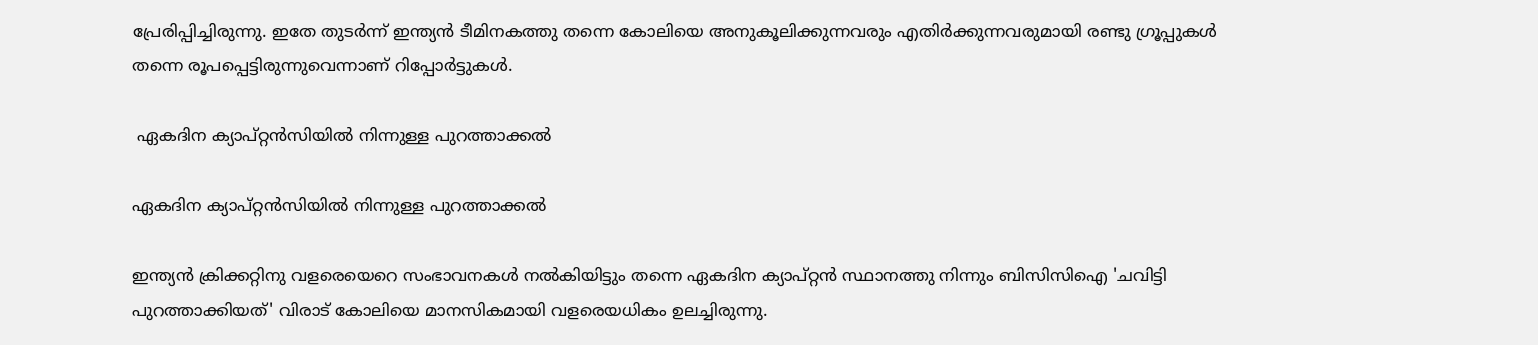പ്രേരിപ്പിച്ചിരുന്നു. ഇതേ തുടര്‍ന്ന് ഇന്ത്യന്‍ ടീമിനകത്തു തന്നെ കോലിയെ അനുകൂലിക്കുന്നവരും എതിര്‍ക്കുന്നവരുമായി രണ്ടു ഗ്രൂപ്പുകള്‍ തന്നെ രൂപപ്പെട്ടിരുന്നുവെന്നാണ് റിപ്പോര്‍ട്ടുകള്‍.

 ഏകദിന ക്യാപ്റ്റന്‍സിയില്‍ നിന്നുള്ള പുറത്താക്കല്‍

ഏകദിന ക്യാപ്റ്റന്‍സിയില്‍ നിന്നുള്ള പുറത്താക്കല്‍

ഇന്ത്യന്‍ ക്രിക്കറ്റിനു വളരെയെറെ സംഭാവനകള്‍ നല്‍കിയിട്ടും തന്നെ ഏകദിന ക്യാപ്റ്റന്‍ സ്ഥാനത്തു നിന്നും ബിസിസിഐ 'ചവിട്ടി പുറത്താക്കിയത്' വിരാട് കോലിയെ മാനസികമായി വളരെയധികം ഉലച്ചിരുന്നു.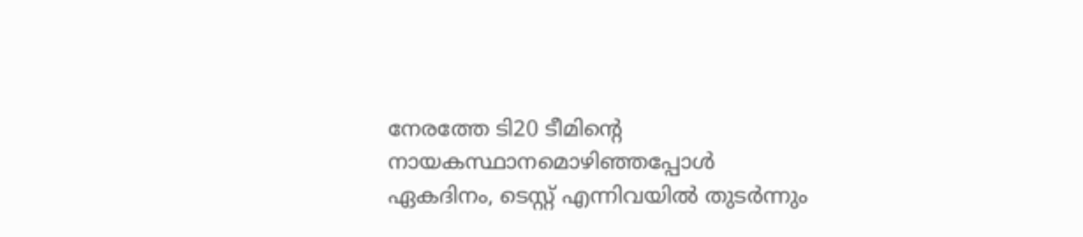നേരത്തേ ടി20 ടീമിന്റെ നായകസ്ഥാനമൊഴിഞ്ഞപ്പോള്‍ ഏകദിനം, ടെസ്റ്റ് എന്നിവയില്‍ തുടര്‍ന്നും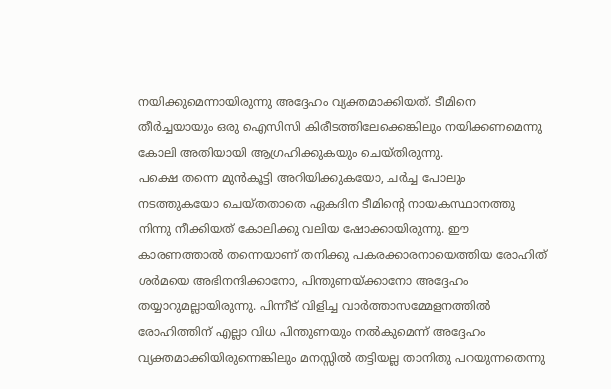നയിക്കുമെന്നായിരുന്നു അദ്ദേഹം വ്യക്തമാക്കിയത്. ടീമിനെ തീര്‍ച്ചയായും ഒരു ഐസിസി കിരീടത്തിലേക്കെങ്കിലും നയിക്കണമെന്നു കോലി അതിയായി ആഗ്രഹിക്കുകയും ചെയ്തിരുന്നു.
പക്ഷെ തന്നെ മുന്‍കൂട്ടി അറിയിക്കുകയോ, ചര്‍ച്ച പോലും നടത്തുകയോ ചെയ്തതാതെ ഏകദിന ടീമിന്റെ നായകസ്ഥാനത്തു നിന്നു നീക്കിയത് കോലിക്കു വലിയ ഷോക്കായിരുന്നു. ഈ കാരണത്താല്‍ തന്നെയാണ് തനിക്കു പകരക്കാരനായെത്തിയ രോഹിത് ശര്‍മയെ അഭിനന്ദിക്കാനോ, പിന്തുണയ്ക്കാനോ അദ്ദേഹം തയ്യാറുമല്ലായിരുന്നു. പിന്നീട് വിളിച്ച വാര്‍ത്താസമ്മേളനത്തില്‍ രോഹിത്തിന് എല്ലാ വിധ പിന്തുണയും നല്‍കുമെന്ന് അദ്ദേഹം വ്യക്തമാക്കിയിരുന്നെങ്കിലും മനസ്സില്‍ തട്ടിയല്ല താനിതു പറയുന്നതെന്നു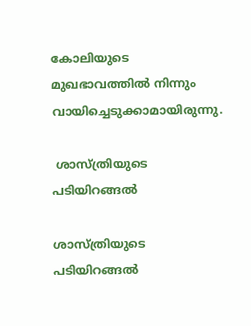കോലിയുടെ മുഖഭാവത്തില്‍ നിന്നും വായിച്ചെടുക്കാമായിരുന്നു.

 ശാസ്ത്രിയുടെ പടിയിറങ്ങല്‍

ശാസ്ത്രിയുടെ പടിയിറങ്ങല്‍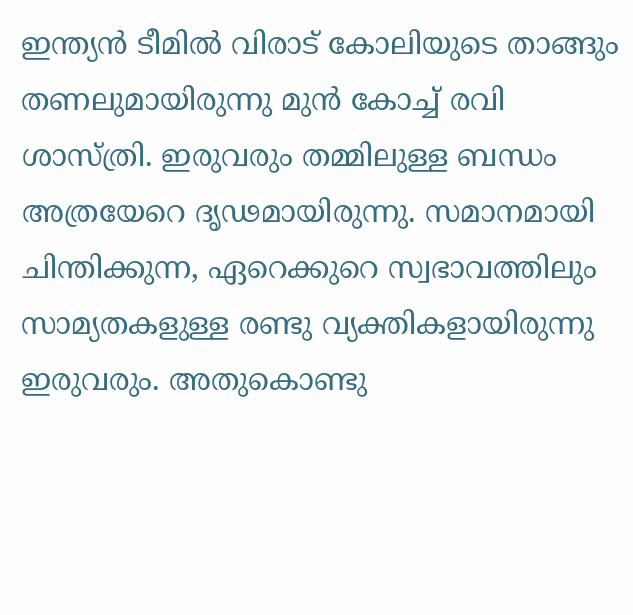ഇന്ത്യന്‍ ടീമില്‍ വിരാട് കോലിയുടെ താങ്ങും തണലുമായിരുന്നു മുന്‍ കോച്ച് രവി ശാസ്ത്രി. ഇരുവരും തമ്മിലുള്ള ബന്ധം അത്രയേറെ ദൃഢമായിരുന്നു. സമാനമായി ചിന്തിക്കുന്ന, ഏറെക്കുറെ സ്വഭാവത്തിലും സാമ്യതകളുള്ള രണ്ടു വ്യക്തികളായിരുന്നു ഇരുവരും. അതുകൊണ്ടു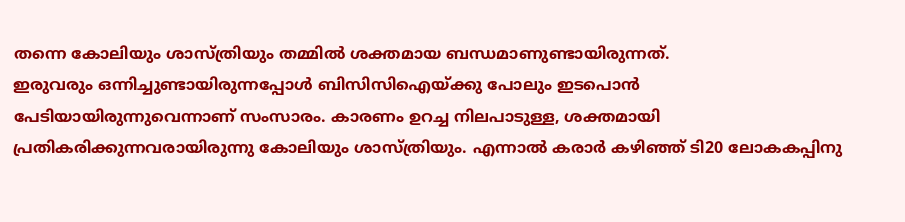തന്നെ കോലിയും ശാസ്ത്രിയും തമ്മില്‍ ശക്തമായ ബന്ധമാണുണ്ടായിരുന്നത്.
ഇരുവരും ഒന്നിച്ചുണ്ടായിരുന്നപ്പോള്‍ ബിസിസിഐയ്ക്കു പോലും ഇടപൊന്‍ പേടിയായിരുന്നുവെന്നാണ് സംസാരം. കാരണം ഉറച്ച നിലപാടുള്ള, ശക്തമായി പ്രതികരിക്കുന്നവരായിരുന്നു കോലിയും ശാസ്ത്രിയും. എന്നാല്‍ കരാര്‍ കഴിഞ്ഞ് ടി20 ലോകകപ്പിനു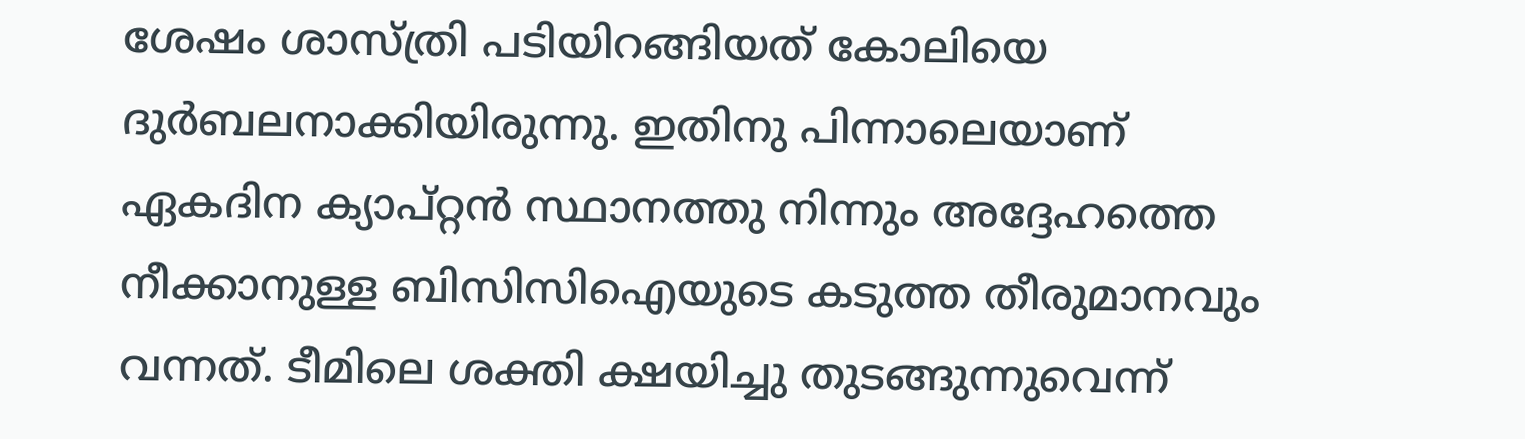ശേഷം ശാസ്ത്രി പടിയിറങ്ങിയത് കോലിയെ ദുര്‍ബലനാക്കിയിരുന്നു. ഇതിനു പിന്നാലെയാണ് ഏകദിന ക്യാപ്റ്റന്‍ സ്ഥാനത്തു നിന്നും അദ്ദേഹത്തെ നീക്കാനുള്ള ബിസിസിഐയുടെ കടുത്ത തീരുമാനവും വന്നത്. ടീമിലെ ശക്തി ക്ഷയിച്ചു തുടങ്ങുന്നുവെന്ന്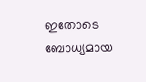ഇതോടെ ബോധ്യമായ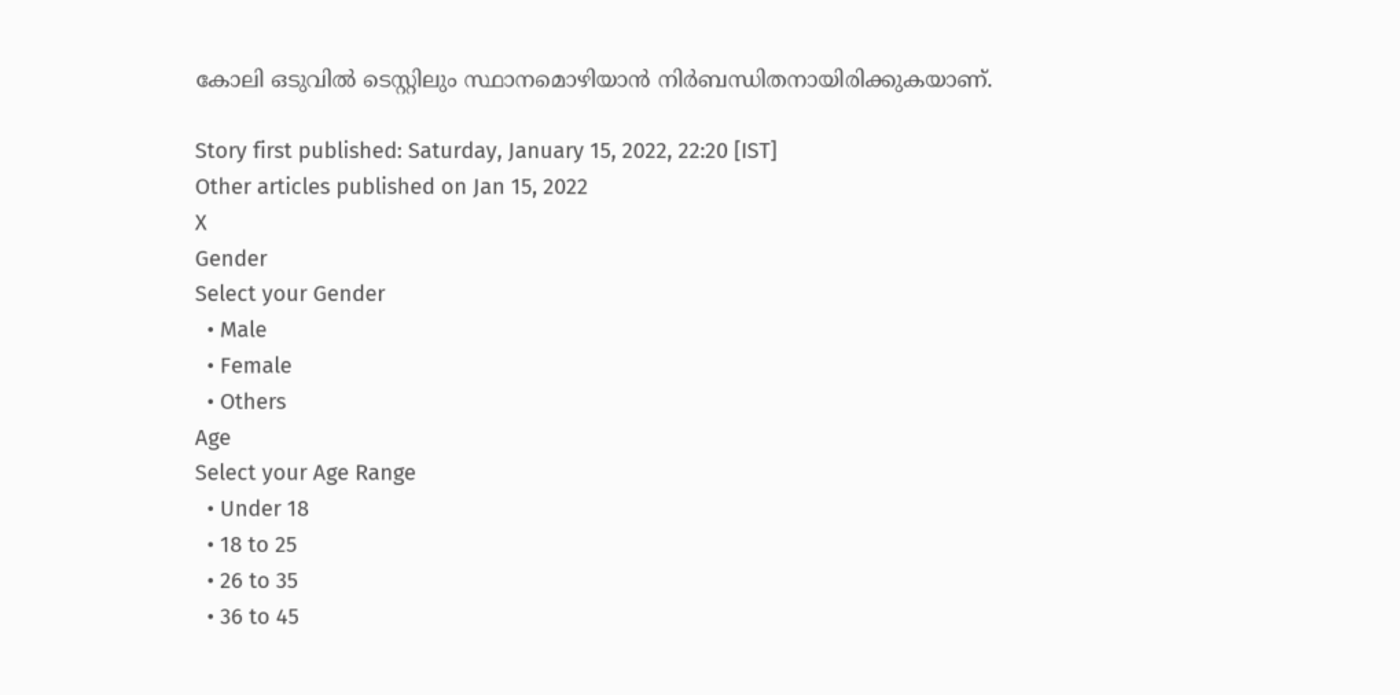കോലി ഒടുവില്‍ ടെസ്റ്റിലും സ്ഥാനമൊഴിയാന്‍ നിര്‍ബന്ധിതനായിരിക്കുകയാണ്.

Story first published: Saturday, January 15, 2022, 22:20 [IST]
Other articles published on Jan 15, 2022
X
Gender
Select your Gender
  • Male
  • Female
  • Others
Age
Select your Age Range
  • Under 18
  • 18 to 25
  • 26 to 35
  • 36 to 45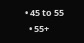• 45 to 55
  • 55+